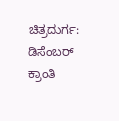ಚಿತ್ರದುರ್ಗ: ಡಿಸೆಂಬರ್ ಕ್ರಾಂತಿ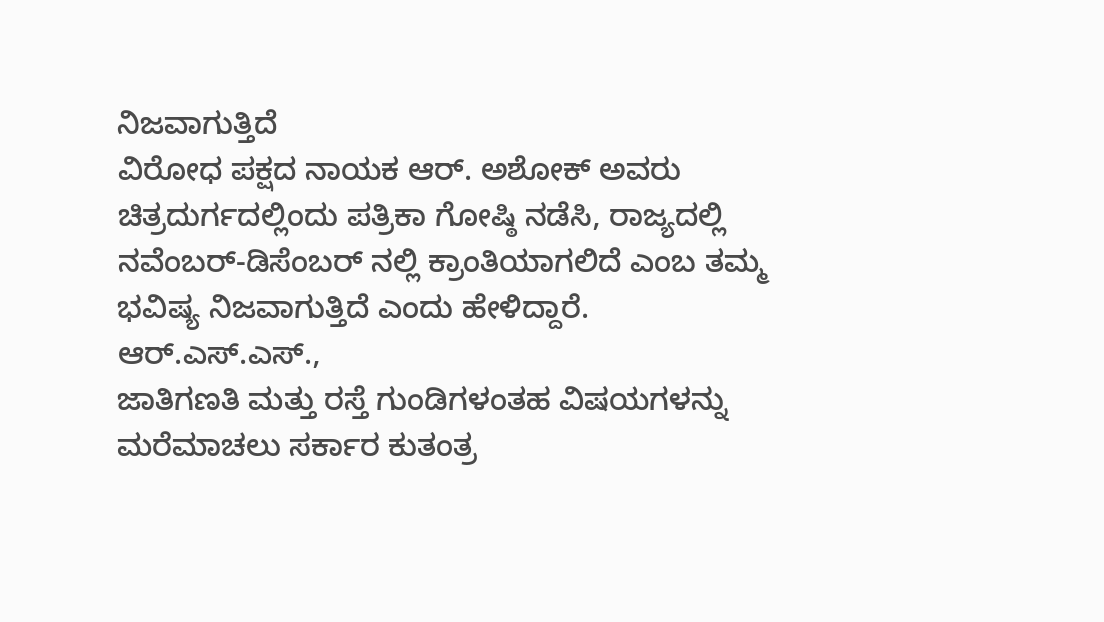ನಿಜವಾಗುತ್ತಿದೆ
ವಿರೋಧ ಪಕ್ಷದ ನಾಯಕ ಆರ್. ಅಶೋಕ್ ಅವರು
ಚಿತ್ರದುರ್ಗದಲ್ಲಿಂದು ಪತ್ರಿಕಾ ಗೋಷ್ಠಿ ನಡೆಸಿ, ರಾಜ್ಯದಲ್ಲಿ
ನವೆಂಬರ್-ಡಿಸೆಂಬರ್ ನಲ್ಲಿ ಕ್ರಾಂತಿಯಾಗಲಿದೆ ಎಂಬ ತಮ್ಮ
ಭವಿಷ್ಯ ನಿಜವಾಗುತ್ತಿದೆ ಎಂದು ಹೇಳಿದ್ದಾರೆ. ಆರ್.ಎಸ್.ಎಸ್.,
ಜಾತಿಗಣತಿ ಮತ್ತು ರಸ್ತೆ ಗುಂಡಿಗಳಂತಹ ವಿಷಯಗಳನ್ನು
ಮರೆಮಾಚಲು ಸರ್ಕಾರ ಕುತಂತ್ರ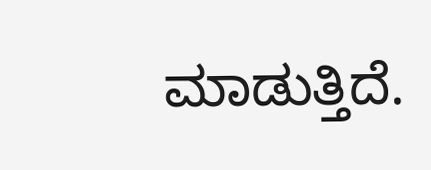ಮಾಡುತ್ತಿದೆ.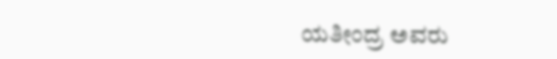ಯತೀಂದ್ರ ಅವರು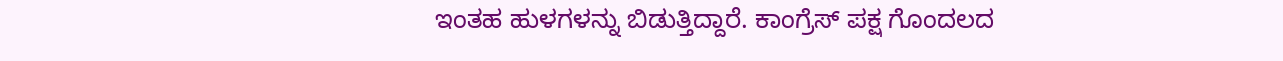ಇಂತಹ ಹುಳಗಳನ್ನು ಬಿಡುತ್ತಿದ್ದಾರೆ. ಕಾಂಗ್ರೆಸ್ ಪಕ್ಷ ಗೊಂದಲದ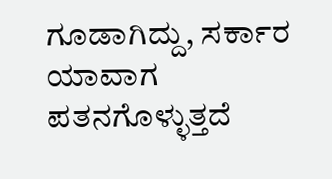ಗೂಡಾಗಿದ್ದು, ಸರ್ಕಾರ ಯಾವಾಗ ಪತನಗೊಳ್ಳುತ್ತದೆ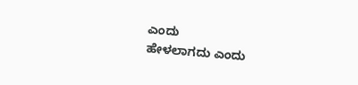ಎಂದು
ಹೇಳಲಾಗದು ಎಂದು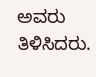ಅವರು ತಿಳಿಸಿದರು.